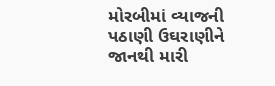મોરબીમાં વ્યાજની પઠાણી ઉઘરાણીને જાનથી મારી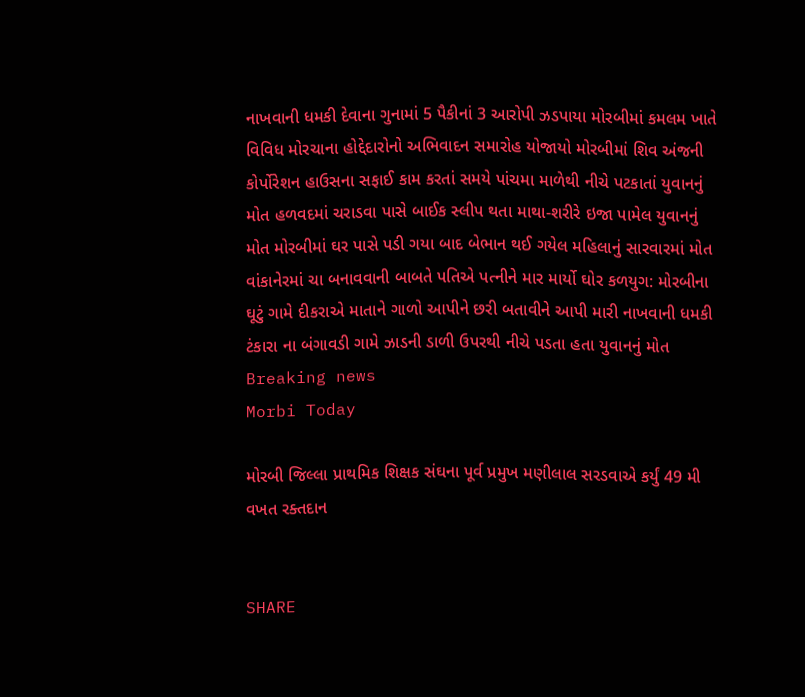નાખવાની ધમકી દેવાના ગુનામાં 5 પૈકીનાં 3 આરોપી ઝડપાયા મોરબીમાં કમલમ ખાતે વિવિધ મોરચાના હોદ્દેદારોનો અભિવાદન સમારોહ યોજાયો મોરબીમાં શિવ અંજની કોર્પોરેશન હાઉસના સફાઈ કામ કરતાં સમયે પાંચમા માળેથી નીચે પટકાતાં યુવાનનું મોત હળવદમાં ચરાડવા પાસે બાઈક સ્લીપ થતા માથા-શરીરે ઇજા પામેલ યુવાનનું મોત મોરબીમાં ઘર પાસે પડી ગયા બાદ બેભાન થઈ ગયેલ મહિલાનું સારવારમાં મોત વાંકાનેરમાં ચા બનાવવાની બાબતે પતિએ પત્નીને માર માર્યો ઘોર કળયુગ: મોરબીના ઘૂટું ગામે દીકરાએ માતાને ગાળો આપીને છરી બતાવીને આપી મારી નાખવાની ધમકી ટંકારા ના બંગાવડી ગામે ઝાડની ડાળી ઉપરથી નીચે પડતા હતા યુવાનનું મોત
Breaking news
Morbi Today

મોરબી જિલ્લા પ્રાથમિક શિક્ષક સંઘના પૂર્વ પ્રમુખ મણીલાલ સરડવાએ કર્યું 49 મી વખત રક્તદાન


SHARE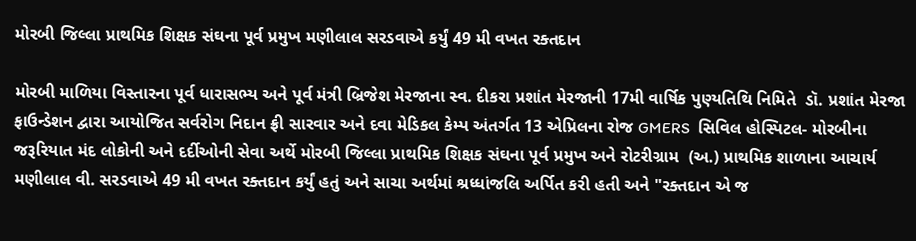મોરબી જિલ્લા પ્રાથમિક શિક્ષક સંઘના પૂર્વ પ્રમુખ મણીલાલ સરડવાએ કર્યું 49 મી વખત રક્તદાન

મોરબી માળિયા વિસ્તારના પૂર્વ ધારાસભ્ય અને પૂર્વ મંત્રી બ્રિજેશ મેરજાના સ્વ. દીકરા પ્રશાંત મેરજાની 17મી વાર્ષિક પુણ્યતિથિ નિમિતે  ડૉ. પ્રશાંત મેરજા ફાઉન્ડેશન દ્વારા આયોજિત સર્વરોગ નિદાન ફ્રી સારવાર અને દવા મેડિકલ કેમ્પ અંતર્ગત 13 એપ્રિલના રોજ GMERS  સિવિલ હોસ્પિટલ- મોરબીના જરૂરિયાત મંદ લોકોની અને દર્દીઓની સેવા અર્થે મોરબી જિલ્લા પ્રાથમિક શિક્ષક સંઘના પૂર્વ પ્રમુખ અને રોટરીગ્રામ  (અ.) પ્રાથમિક શાળાના આચાર્ય મણીલાલ વી. સરડવાએ 49 મી વખત રક્તદાન કર્યું હતું અને સાચા અર્થમાં શ્રધ્ધાંજલિ અર્પિત કરી હતી અને "રક્તદાન એ જ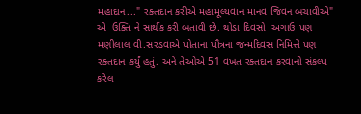મહાદાન..." રક્તદાન કરીએ મહામૂલ્યવાન માનવ જિવન બચાવીએ" એ  ઉક્તિ ને સાર્થક કરી બતાવી છે. થોડા દિવસો  અગાઉ પણ મણીલાલ વી.સરડવાએ પોતાના પૌત્રના જન્મદિવસ નિમિત્તે પણ રક્તદાન કર્યું હતું. અને તેઓએ 51 વખત રક્તદાન કરવાનો સંકલ્પ કરેલ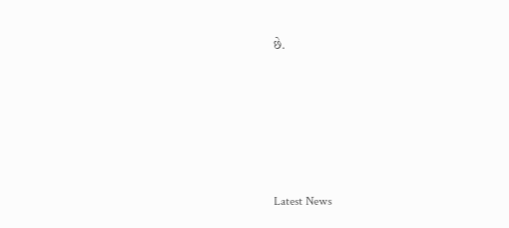છે.






Latest News